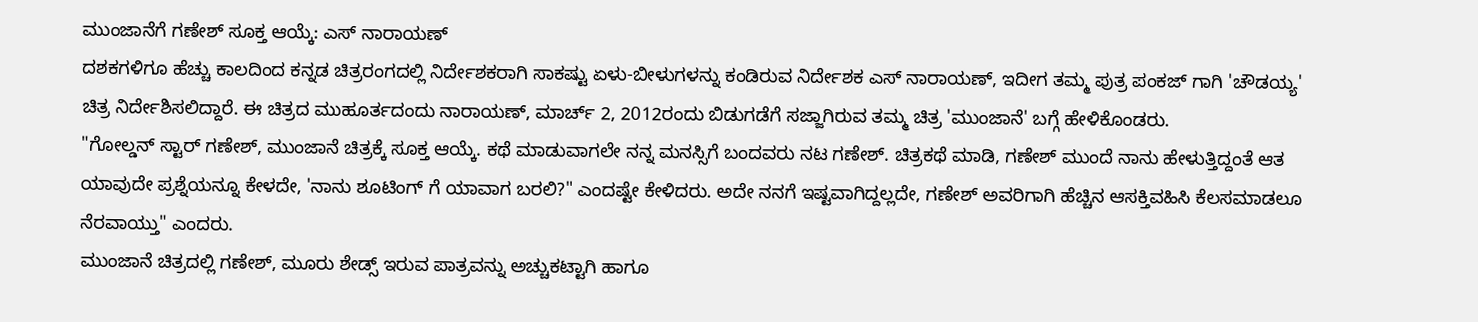ಮುಂಜಾನೆಗೆ ಗಣೇಶ್ ಸೂಕ್ತ ಆಯ್ಕೆ: ಎಸ್ ನಾರಾಯಣ್
ದಶಕಗಳಿಗೂ ಹೆಚ್ಚು ಕಾಲದಿಂದ ಕನ್ನಡ ಚಿತ್ರರಂಗದಲ್ಲಿ ನಿರ್ದೇಶಕರಾಗಿ ಸಾಕಷ್ಟು ಏಳು-ಬೀಳುಗಳನ್ನು ಕಂಡಿರುವ ನಿರ್ದೇಶಕ ಎಸ್ ನಾರಾಯಣ್, ಇದೀಗ ತಮ್ಮ ಪುತ್ರ ಪಂಕಜ್ ಗಾಗಿ 'ಚೌಡಯ್ಯ' ಚಿತ್ರ ನಿರ್ದೇಶಿಸಲಿದ್ದಾರೆ. ಈ ಚಿತ್ರದ ಮುಹೂರ್ತದಂದು ನಾರಾಯಣ್, ಮಾರ್ಚ್ 2, 2012ರಂದು ಬಿಡುಗಡೆಗೆ ಸಜ್ಜಾಗಿರುವ ತಮ್ಮ ಚಿತ್ರ 'ಮುಂಜಾನೆ' ಬಗ್ಗೆ ಹೇಳಿಕೊಂಡರು.
"ಗೋಲ್ಡನ್ ಸ್ಟಾರ್ ಗಣೇಶ್, ಮುಂಜಾನೆ ಚಿತ್ರಕ್ಕೆ ಸೂಕ್ತ ಆಯ್ಕೆ. ಕಥೆ ಮಾಡುವಾಗಲೇ ನನ್ನ ಮನಸ್ಸಿಗೆ ಬಂದವರು ನಟ ಗಣೇಶ್. ಚಿತ್ರಕಥೆ ಮಾಡಿ, ಗಣೇಶ್ ಮುಂದೆ ನಾನು ಹೇಳುತ್ತಿದ್ದಂತೆ ಆತ ಯಾವುದೇ ಪ್ರಶ್ನೆಯನ್ನೂ ಕೇಳದೇ, 'ನಾನು ಶೂಟಿಂಗ್ ಗೆ ಯಾವಾಗ ಬರಲಿ?" ಎಂದಷ್ಟೇ ಕೇಳಿದರು. ಅದೇ ನನಗೆ ಇಷ್ಟವಾಗಿದ್ದಲ್ಲದೇ, ಗಣೇಶ್ ಅವರಿಗಾಗಿ ಹೆಚ್ಚಿನ ಆಸಕ್ತಿವಹಿಸಿ ಕೆಲಸಮಾಡಲೂ ನೆರವಾಯ್ತು" ಎಂದರು.
ಮುಂಜಾನೆ ಚಿತ್ರದಲ್ಲಿ ಗಣೇಶ್, ಮೂರು ಶೇಡ್ಸ್ ಇರುವ ಪಾತ್ರವನ್ನು ಅಚ್ಚುಕಟ್ಟಾಗಿ ಹಾಗೂ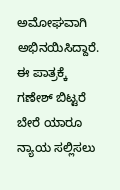ಅಮೋಘವಾಗಿ ಅಭಿನಯಿಸಿದ್ದಾರೆ. ಈ ಪಾತ್ರಕ್ಕೆ ಗಣೇಶ್ ಬಿಟ್ಟರೆ ಬೇರೆ ಯಾರೂ ನ್ಯಾಯ ಸಲ್ಲಿಸಲು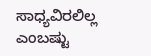ಸಾಧ್ಯವಿರಲಿಲ್ಲ ಎಂಬಷ್ಟು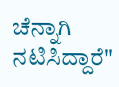ಚೆನ್ನಾಗಿ ನಟಿಸಿದ್ದಾರೆ"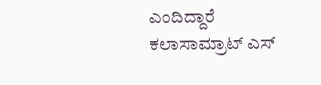ಎಂದಿದ್ದಾರೆ ಕಲಾಸಾಮ್ರಾಟ್ ಎಸ್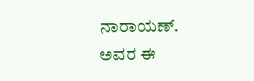ನಾರಾಯಣ್. ಅವರ ಈ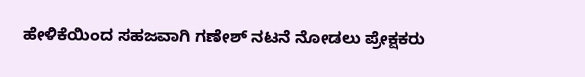ಹೇಳಿಕೆಯಿಂದ ಸಹಜವಾಗಿ ಗಣೇಶ್ ನಟನೆ ನೋಡಲು ಪ್ರೇಕ್ಷಕರು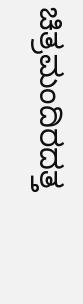ಚಿತ್ರಮಂದಿರದತ್ತ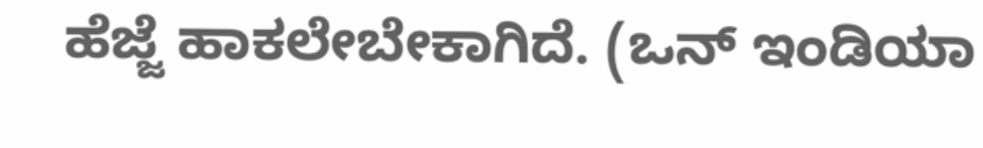ಹೆಜ್ಜೆ ಹಾಕಲೇಬೇಕಾಗಿದೆ. (ಒನ್ ಇಂಡಿಯಾ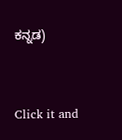ಕನ್ನಡ)


Click it and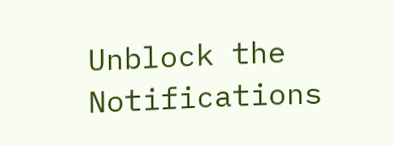Unblock the Notifications